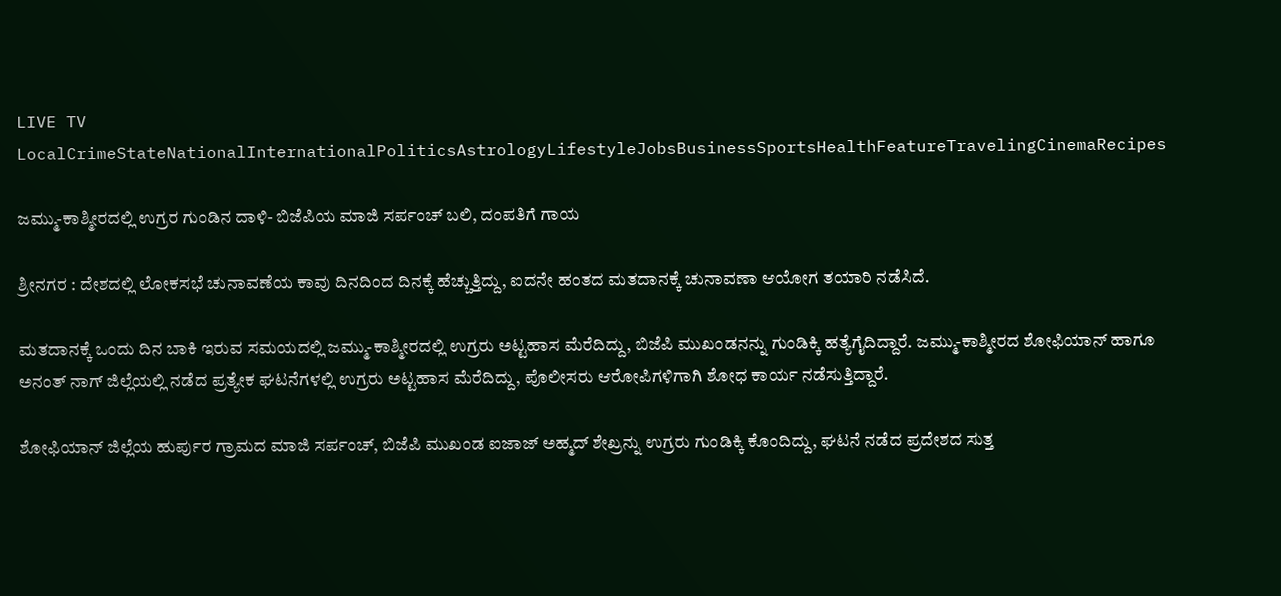LIVE TV LocalCrimeStateNationalInternationalPoliticsAstrologyLifestyleJobsBusinessSportsHealthFeatureTravelingCinemaRecipes

ಜಮ್ಮು-ಕಾಶ್ಮೀರದಲ್ಲಿ ಉಗ್ರರ ಗುಂಡಿನ ದಾಳಿ- ಬಿಜೆಪಿಯ ಮಾಜಿ ಸರ್ಪಂಚ್‌ ಬಲಿ, ದಂಪತಿಗೆ ಗಾಯ

ಶ್ರೀನಗರ : ದೇಶದಲ್ಲಿ ಲೋಕಸಭೆ ಚುನಾವಣೆಯ ಕಾವು ದಿನದಿಂದ ದಿನಕ್ಕೆ ಹೆಚ್ಚುತ್ತಿದ್ದು, ಐದನೇ ಹಂತದ ಮತದಾನಕ್ಕೆ ಚುನಾವಣಾ ಆಯೋಗ ತಯಾರಿ ನಡೆಸಿದೆ.

ಮತದಾನಕ್ಕೆ ಒಂದು ದಿನ ಬಾಕಿ ಇರುವ ಸಮಯದಲ್ಲಿ ಜಮ್ಮು-ಕಾಶ್ಮೀರದಲ್ಲಿ ಉಗ್ರರು ಅಟ್ಟಹಾಸ ಮೆರೆದಿದ್ದು, ಬಿಜೆಪಿ ಮುಖಂಡನನ್ನು ಗುಂಡಿಕ್ಕಿ ಹತ್ಯೆಗೈದಿದ್ದಾರೆ. ಜಮ್ಮು-ಕಾಶ್ಮೀರದ ಶೋಫಿಯಾನ್ ಹಾಗೂ ಅನಂತ್ ನಾಗ್ ಜಿಲ್ಲೆಯಲ್ಲಿ ನಡೆದ ಪ್ರತ್ಯೇಕ ಘಟನೆಗಳಲ್ಲಿ ಉಗ್ರರು ಅಟ್ಟಹಾಸ ಮೆರೆದಿದ್ದು, ಪೊಲೀಸರು ಆರೋಪಿಗಳಿಗಾಗಿ ಶೋಧ ಕಾರ್ಯ ನಡೆಸುತ್ತಿದ್ದಾರೆ.

ಶೋಫಿಯಾನ್ ಜಿಲ್ಲೆಯ ಹುರ್ಪುರ ಗ್ರಾಮದ ಮಾಜಿ ಸರ್ಪಂಚ್, ಬಿಜೆಪಿ ಮುಖಂಡ ಐಜಾಜ್ ಅಹ್ಮದ್ ಶೇಖ್ರನ್ನು ಉಗ್ರರು ಗುಂಡಿಕ್ಕಿ ಕೊಂದಿದ್ದು, ಘಟನೆ ನಡೆದ ಪ್ರದೇಶದ ಸುತ್ತ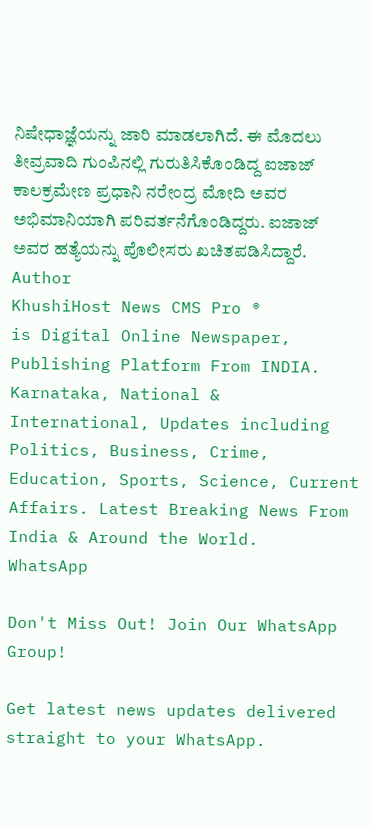ನಿಷೇಧಾಜ್ಞೆಯನ್ನು ಜಾರಿ ಮಾಡಲಾಗಿದೆ. ಈ ಮೊದಲು ತೀವ್ರವಾದಿ ಗುಂಪಿನಲ್ಲಿ ಗುರುತಿಸಿಕೊಂಡಿದ್ದ ಐಜಾಜ್ ಕಾಲಕ್ರಮೇಣ ಪ್ರಧಾನಿ ನರೇಂದ್ರ ಮೋದಿ ಅವರ ಅಭಿಮಾನಿಯಾಗಿ ಪರಿವರ್ತನೆಗೊಂಡಿದ್ದರು. ಐಜಾಜ್ ಅವರ ಹತ್ಯೆಯನ್ನು ಪೊಲೀಸರು ಖಚಿತಪಡಿಸಿದ್ದಾರೆ.
Author
KhushiHost News CMS Pro ®
is Digital Online Newspaper, Publishing Platform From INDIA. Karnataka, National & International, Updates including Politics, Business, Crime, Education, Sports, Science, Current Affairs. Latest Breaking News From India & Around the World.
WhatsApp

Don't Miss Out! Join Our WhatsApp Group!

Get latest news updates delivered straight to your WhatsApp.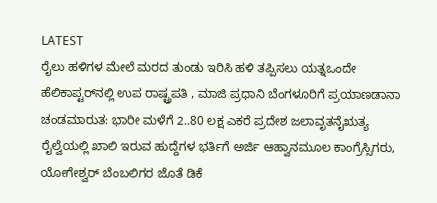LATEST
ರೈಲು ಹಳಿಗಳ ಮೇಲೆ ಮರದ ತುಂಡು ಇರಿಸಿ ಹಳಿ ತಪ್ಪಿಸಲು ಯತ್ನಒಂದೇ ಹೆಲಿಕಾಪ್ಟರ್‌ನಲ್ಲಿ ಉಪ ರಾಷ್ಟ್ರಪತಿ , ಮಾಜಿ ಪ್ರಧಾನಿ ಬೆಂಗಳೂರಿಗೆ ಪ್ರಯಾಣಡಾನಾ ಚಂಡಮಾರುತ: ಭಾರೀ ಮಳೆಗೆ 2..80 ಲಕ್ಷ ಎಕರೆ ಪ್ರದೇಶ ಜಲಾವೃತನೈಋತ್ಯ ರೈಲ್ವೆಯಲ್ಲಿ ಖಾಲಿ ಇರುವ ಹುದ್ದೆಗಳ ಭರ್ತಿಗೆ ಅರ್ಜಿ ಆಹ್ವಾನಮೂಲ ಕಾಂಗ್ರೆಸ್ಸಿಗರು, ಯೋಗೇಶ್ವರ್ ಬೆಂಬಲಿಗರ ಜೊತೆ ಡಿಕೆ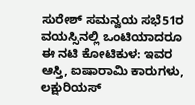ಸುರೇಶ್ ಸಮನ್ವಯ ಸಭೆ51ರ ವಯಸ್ಸಿನಲ್ಲಿ ಒಂಟಿಯಾದರೂ ಈ ನಟಿ ಕೋಟಿ‌ಕುಳ: ಇವರ ಆಸ್ತಿ, ಐಷಾರಾಮಿ ಕಾರುಗಳು, ಲಕ್ಷುರಿಯಸ್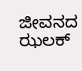ಜೀವನದ ಝಲಕ್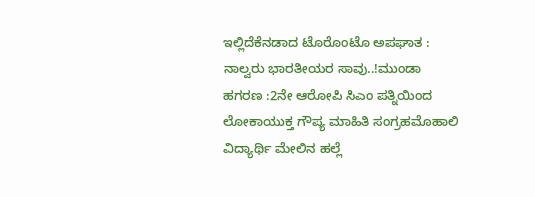ಇಲ್ಲಿದೆಕೆನಡಾದ ಟೊರೊಂಟೊ ಅಪಘಾತ : ನಾಲ್ವರು ಭಾರತೀಯರ ಸಾವು..!ಮುಂಡಾ ಹಗರಣ :2ನೇ ಆರೋಪಿ ಸಿಎಂ ಪತ್ನಿಯಿಂದ ಲೋಕಾಯುಕ್ತ ಗೌಪ್ಯ ಮಾಹಿತಿ ಸಂಗ್ರಹಮೊಹಾಲಿ ವಿದ್ಯಾರ್ಥಿ ಮೇಲಿನ ಹಲ್ಲೆ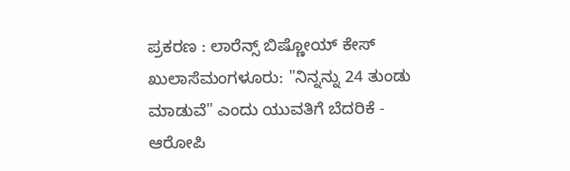ಪ್ರಕರಣ : ಲಾರೆನ್ಸ್ ಬಿಷ್ಣೋಯ್‌ ಕೇಸ್ ಖುಲಾಸೆಮಂಗಳೂರು: "ನಿನ್ನನ್ನು 24 ತುಂಡು ಮಾಡುವೆ" ಎಂದು ಯುವತಿಗೆ ಬೆದರಿಕೆ - ಆರೋಪಿ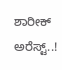ಶಾರೀಕ್ ಅರೆಸ್ಟ್..!